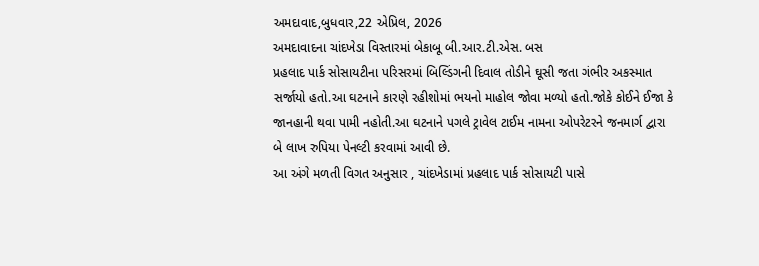અમદાવાદ,બુધવાર,22 એપ્રિલ, 2026
અમદાવાદના ચાંદખેડા વિસ્તારમાં બેકાબૂ બી.આર.ટી.એસ. બસ
પ્રહલાદ પાર્ક સોસાયટીના પરિસરમાં બિલ્ડિંગની દિવાલ તોડીને ઘૂસી જતા ગંભીર અકસ્માત
સર્જાયો હતો.આ ઘટનાને કારણે રહીશોમાં ભયનો માહોલ જોવા મળ્યો હતો.જોકે કોઈને ઈજા કે
જાનહાની થવા પામી નહોતી.આ ઘટનાને પગલે ટ્રાવેલ ટાઈમ નામના ઓપરેટરને જનમાર્ગ દ્વારા
બે લાખ રુપિયા પેનલ્ટી કરવામાં આવી છે.
આ અંગે મળતી વિગત અનુસાર , ચાંદખેડામાં પ્રહલાદ પાર્ક સોસાયટી પાસે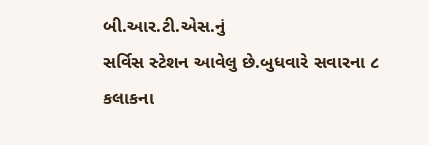બી.આર.ટી.એસ.નું
સર્વિસ સ્ટેશન આવેલુ છે.બુધવારે સવારના ૮ કલાકના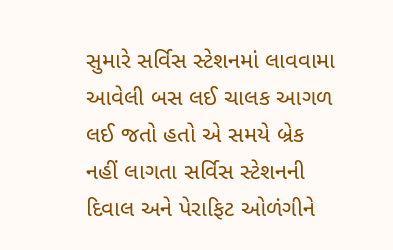સુમારે સર્વિસ સ્ટેશનમાં લાવવામા
આવેલી બસ લઈ ચાલક આગળ લઈ જતો હતો એ સમયે બ્રેક નહીં લાગતા સર્વિસ સ્ટેશનની દિવાલ અને પેરાફિટ ઓળંગીને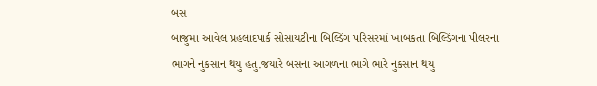બસ
બાજુમા આવેલ પ્રહલાદપાર્ક સોસાયટીના બિલ્ડિંગ પરિસરમાં ખાબકતા બિલ્ડિંગના પીલરના
ભાગને નુકસાન થયુ હતુ.જયારે બસના આગળના ભાગે ભારે નુકસાન થયુ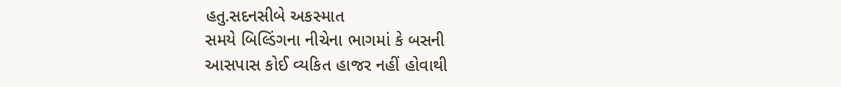હતુ.સદનસીબે અકસ્માત
સમયે બિલ્ડિંગના નીચેના ભાગમાં કે બસની
આસપાસ કોઈ વ્યકિત હાજર નહીં હોવાથી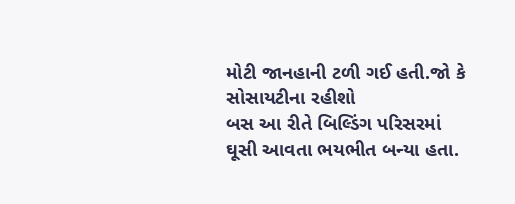મોટી જાનહાની ટળી ગઈ હતી.જો કે સોસાયટીના રહીશો
બસ આ રીતે બિલ્ડિંગ પરિસરમાં ઘૂસી આવતા ભયભીત બન્યા હતા.